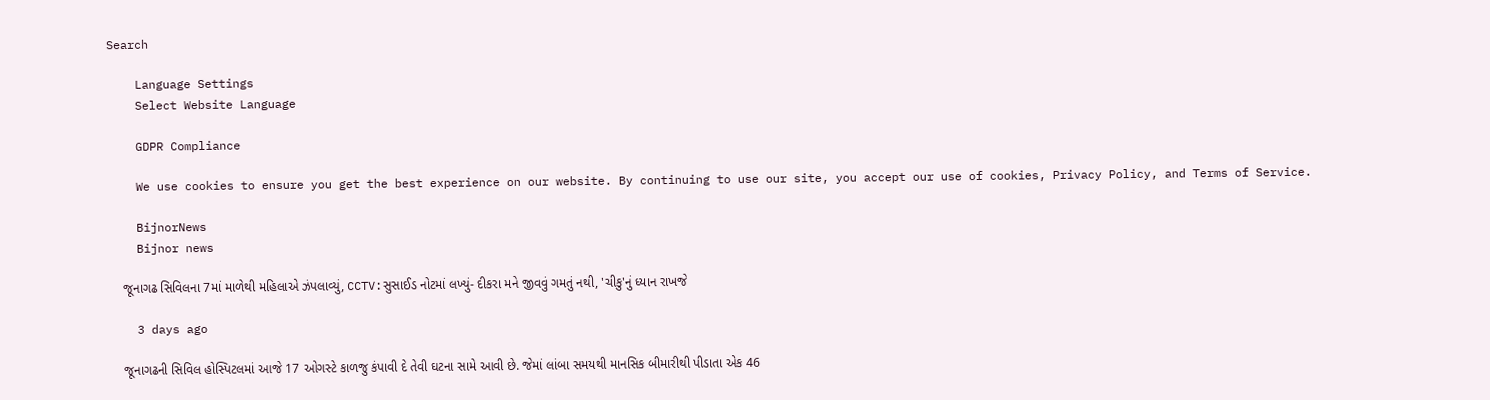Search

    Language Settings
    Select Website Language

    GDPR Compliance

    We use cookies to ensure you get the best experience on our website. By continuing to use our site, you accept our use of cookies, Privacy Policy, and Terms of Service.

    BijnorNews
    Bijnor news

    જૂનાગઢ સિવિલના 7માં માળેથી મહિલાએ ઝંપલાવ્યું, CCTV:સુસાઈડ નોટમાં લખ્યું- દીકરા મને જીવવું ગમતું નથી, 'ચીકુ'નું ધ્યાન રાખજે

    3 days ago

    જૂનાગઢની સિવિલ હોસ્પિટલમાં આજે 17 ઓગસ્ટે કાળજુ કંપાવી દે તેવી ઘટના સામે આવી છે. જેમાં લાંબા સમયથી માનસિક બીમારીથી પીડાતા એક 46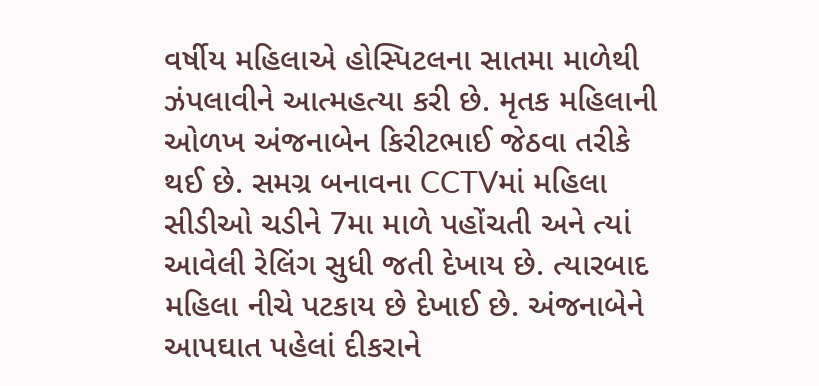વર્ષીય મહિલાએ હોસ્પિટલના સાતમા માળેથી ઝંપલાવીને આત્મહત્યા કરી છે. મૃતક મહિલાની ઓળખ અંજનાબેન કિરીટભાઈ જેઠવા તરીકે થઈ છે. સમગ્ર બનાવના CCTVમાં મહિલા સીડીઓ ચડીને 7મા માળે પહોંચતી અને ત્યાં આવેલી રેલિંગ સુધી જતી દેખાય છે. ત્યારબાદ મહિલા નીચે પટકાય છે દેખાઈ છે. અંજનાબેને આપઘાત પહેલાં દીકરાને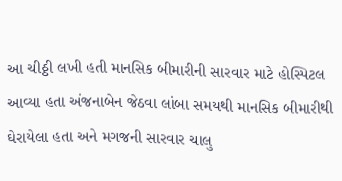આ ચીઠ્ઠી લખી હતી માનસિક બીમારીની સારવાર માટે હોસ્પિટલ આવ્યા હતા અંજનાબેન જેઠવા લાંબા સમયથી માનસિક બીમારીથી ઘેરાયેલા હતા અને મગજની સારવાર ચાલુ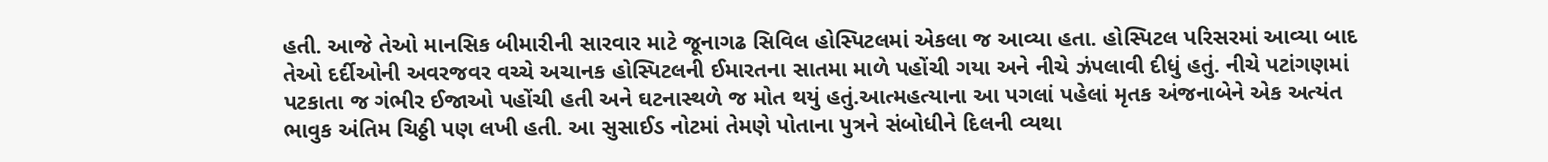હતી. આજે તેઓ માનસિક બીમારીની સારવાર માટે જૂનાગઢ સિવિલ હોસ્પિટલમાં એકલા જ આવ્યા હતા. હોસ્પિટલ પરિસરમાં આવ્યા બાદ તેઓ દર્દીઓની અવરજવર વચ્ચે અચાનક હોસ્પિટલની ઈમારતના સાતમા માળે પહોંચી ગયા અને નીચે ઝંપલાવી દીધું હતું. નીચે પટાંગણમાં પટકાતા જ ગંભીર ઈજાઓ પહોંચી હતી અને ઘટનાસ્થળે જ મોત થયું હતું.આત્મહત્યાના આ પગલાં પહેલાં મૃતક અંજનાબેને એક અત્યંત ભાવુક અંતિમ ચિઠ્ઠી પણ લખી હતી. આ સુસાઈડ નોટમાં તેમણે પોતાના પુત્રને સંબોધીને દિલની વ્યથા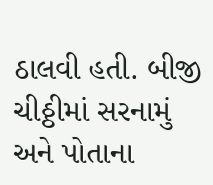ઠાલવી હતી. બીજી ચીઠ્ઠીમાં સરનામું અને પોતાના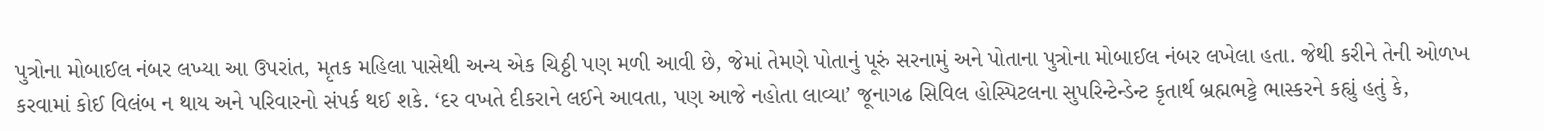પુત્રોના મોબાઈલ નંબર લખ્યા આ ઉપરાંત, મૃતક મહિલા પાસેથી અન્ય એક ચિઠ્ઠી પણ મળી આવી છે, જેમાં તેમણે પોતાનું પૂરું સરનામું અને પોતાના પુત્રોના મોબાઈલ નંબર લખેલા હતા. જેથી કરીને તેની ઓળખ કરવામાં કોઈ વિલંબ ન થાય અને પરિવારનો સંપર્ક થઈ શકે. ‘દર વખતે દીકરાને લઈને આવતા, પણ આજે નહોતા લાવ્યા’ જૂનાગઢ સિવિલ હોસ્પિટલના સુપરિન્ટેન્ડેન્ટ કૃતાર્થ બ્રહ્મભટ્ટે ભાસ્કરને કહ્યું હતું કે,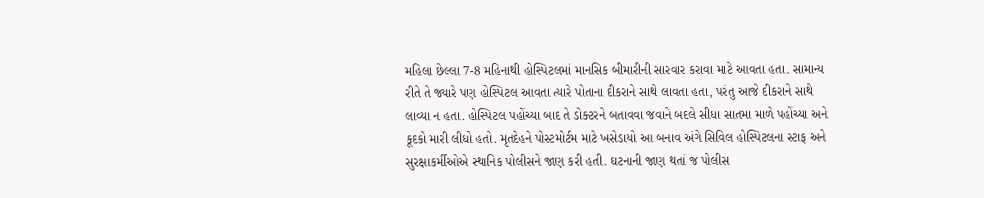મહિલા છેલ્લા 7-8 મહિનાથી હોસ્પિટલમાં માનસિક બીમારીની સારવાર કરાવા માટે આવતા હતા. સામાન્ય રીતે તે જ્યારે પણ હોસ્પિટલ આવતા ત્યારે પોતાના દીકરાને સાથે લાવતા હતા, પરંતુ આજે દીકરાને સાથે લાવ્યા ન હતા. હોસ્પિટલ પહોંચ્યા બાદ તે ડોક્ટરને બતાવવા જવાને બદલે સીધા સાતમા માળે પહોંચ્યા અને કૂદકો મારી લીધો હતો. મૃતદેહને પોસ્ટમોર્ટમ માટે ખસેડાયો આ બનાવ અંગે સિવિલ હોસ્પિટલના સ્ટાફ અને સુરક્ષાકર્મીઓએ સ્થાનિક પોલીસને જાણ કરી હતી. ઘટનાની જાણ થતાં જ પોલીસ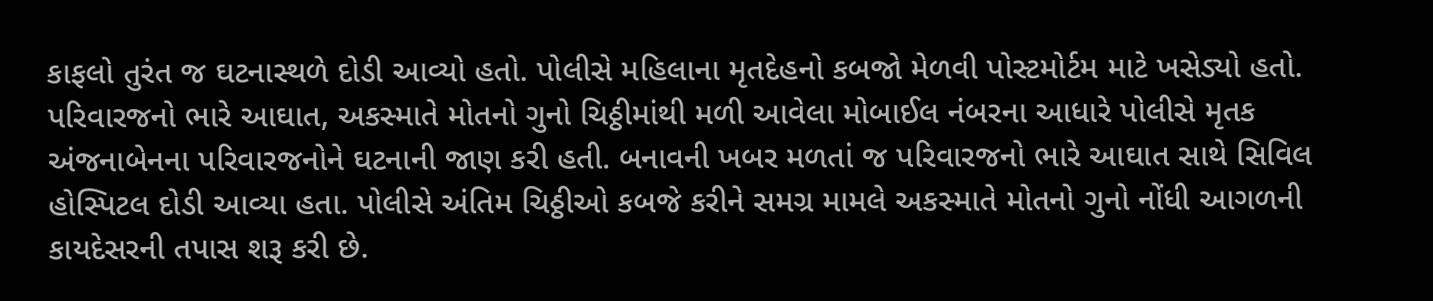કાફલો તુરંત જ ઘટનાસ્થળે દોડી આવ્યો હતો. પોલીસે મહિલાના મૃતદેહનો કબજો મેળવી પોસ્ટમોર્ટમ માટે ખસેડ્યો હતો. પરિવારજનો ભારે આઘાત, અકસ્માતે મોતનો ગુનો ચિઠ્ઠીમાંથી મળી આવેલા મોબાઈલ નંબરના આધારે પોલીસે મૃતક અંજનાબેનના પરિવારજનોને ઘટનાની જાણ કરી હતી. બનાવની ખબર મળતાં જ પરિવારજનો ભારે આઘાત સાથે સિવિલ હોસ્પિટલ દોડી આવ્યા હતા. પોલીસે અંતિમ ચિઠ્ઠીઓ કબજે કરીને સમગ્ર મામલે અકસ્માતે મોતનો ગુનો નોંધી આગળની કાયદેસરની તપાસ શરૂ કરી છે.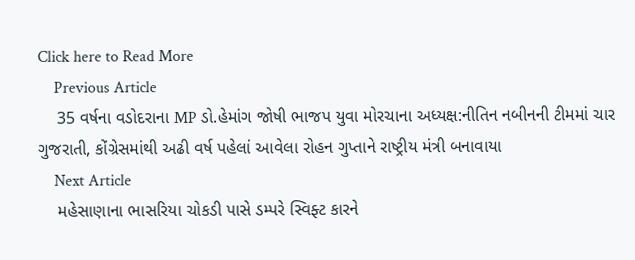Click here to Read More
    Previous Article
    35 વર્ષના વડોદરાના MP ડો.હેમાંગ જોષી ભાજપ યુવા મોરચાના અધ્યક્ષ:નીતિન નબીનની ટીમમાં ચાર ગુજરાતી, કોંગ્રેસમાંથી અઢી વર્ષ પહેલાં આવેલા રોહન ગુપ્તાને રાષ્ટ્રીય મંત્રી બનાવાયા
    Next Article
    મહેસાણાના ભાસરિયા ચોકડી પાસે ડમ્પરે સ્વિફ્ટ કારને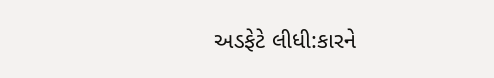અડફેટે લીધી:કારને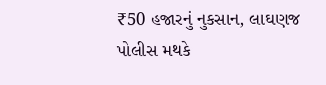₹50 હજારનું નુકસાન, લાઘણજ પોલીસ મથકે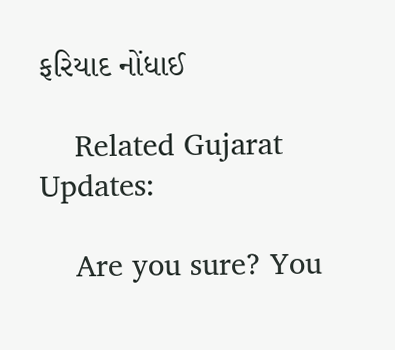ફરિયાદ નોંધાઈ

    Related Gujarat Updates:

    Are you sure? You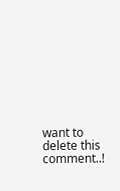want to delete this comment..!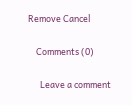Remove Cancel

    Comments (0)

      Leave a comment